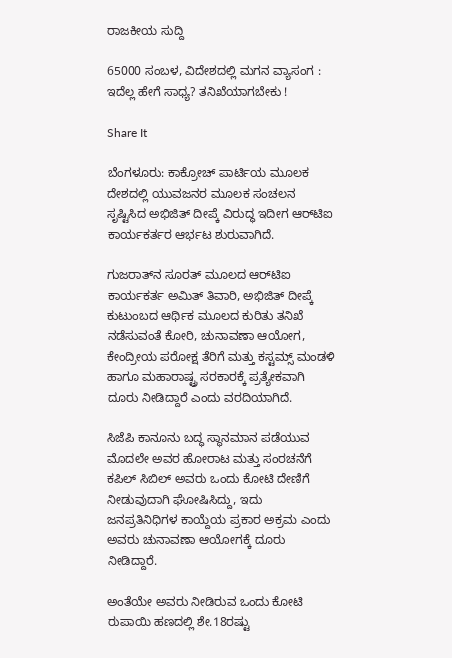ರಾಜಕೀಯ ಸುದ್ದಿ

65000 ಸಂಬಳ, ವಿದೇಶದಲ್ಲಿ ಮಗನ ವ್ಯಾಸಂಗ : ಇದೆಲ್ಲ ಹೇಗೆ ಸಾಧ್ಯ? ತನಿಖೆಯಾಗಬೇಕು !

Share It

ಬೆಂಗಳೂರು: ಕಾಕ್ರೋಚ್ ಪಾರ್ಟಿಯ ಮೂಲಕ ದೇಶದಲ್ಲಿ ಯುವಜನರ ಮೂಲಕ ಸಂಚಲನ ಸೃಷ್ಟಿಸಿದ ಅಭಿಜಿತ್ ದೀಪ್ಕೆ ವಿರುದ್ಧ ಇದೀಗ ಆರ್‌ಟಿಐ ಕಾರ್ಯಕರ್ತರ ಆರ್ಭಟ ಶುರುವಾಗಿದೆ.

ಗುಜರಾತ್‌ನ ಸೂರತ್ ಮೂಲದ ಆರ್‌ಟಿಐ ಕಾರ್ಯಕರ್ತ ಅಮಿತ್ ತಿವಾರಿ, ಅಭಿಜಿತ್ ದೀಪ್ಕೆ ಕುಟುಂಬದ ಆರ್ಥಿಕ ಮೂಲದ ಕುರಿತು ತನಿಖೆ ನಡೆಸುವಂತೆ ಕೋರಿ, ಚುನಾವಣಾ ಆಯೋಗ, ಕೇಂದ್ರೀಯ ಪರೋಕ್ಷ ತೆರಿಗೆ ಮತ್ತು ಕಸ್ಟಮ್ಸ್‌ ಮಂಡಳಿ ಹಾಗೂ ಮಹಾರಾಷ್ಟ್ರ ಸರಕಾರಕ್ಕೆ ಪ್ರತ್ಯೇಕವಾಗಿ ದೂರು ನೀಡಿದ್ದಾರೆ ಎಂದು ವರದಿಯಾಗಿದೆ.

ಸಿಜೆಪಿ ಕಾನೂನು ಬದ್ಧ ಸ್ಥಾನಮಾನ ಪಡೆಯುವ ಮೊದಲೇ ಅವರ ಹೋರಾಟ ಮತ್ತು ಸಂರಚನೆಗೆ ಕಪಿಲ್ ಸಿಬಿಲ್ ಅವರು ಒಂದು ಕೋಟಿ ದೇಣಿಗೆ ನೀಡುವುದಾಗಿ ಘೋಷಿಸಿದ್ದು, ಇದು ಜನಪ್ರತಿನಿಧಿಗಳ ಕಾಯ್ದೆಯ ಪ್ರಕಾರ ಅಕ್ರಮ ಎಂದು ಅವರು ಚುನಾವಣಾ ಆಯೋಗಕ್ಕೆ ದೂರು ನೀಡಿದ್ದಾರೆ.

ಅಂತೆಯೇ ಅವರು ನೀಡಿರುವ ಒಂದು ಕೋಟಿ ರುಪಾಯಿ ಹಣದಲ್ಲಿ ಶೇ.18ರಷ್ಟು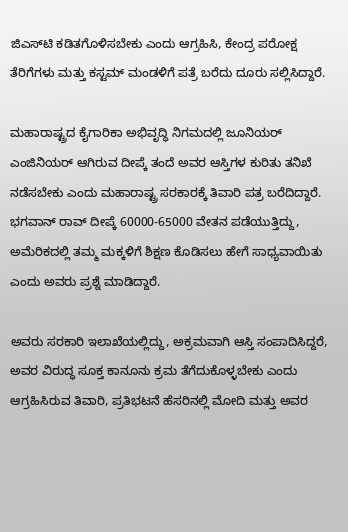ಜಿಎಸ್‌ಟಿ ಕಡಿತಗೊಳಿಸಬೇಕು ಎಂದು ಆಗ್ರಹಿಸಿ, ಕೇಂದ್ರ ಪರೋಕ್ಷ ತೆರಿಗೆಗಳು ಮತ್ತು ಕಸ್ಟಮ್ ಮಂಡಳಿಗೆ ಪತ್ರೆ ಬರೆದು ದೂರು ಸಲ್ಲಿಸಿದ್ದಾರೆ.

ಮಹಾರಾಷ್ಟ್ರದ ಕೈಗಾರಿಕಾ ಅಭಿವೃದ್ಧಿ ನಿಗಮದಲ್ಲಿ ಜೂನಿಯರ್ ಎಂಜಿನಿಯರ್ ಆಗಿರುವ ದೀಪ್ಕೆ ತಂದೆ ಅವರ ಆಸ್ತಿಗಳ ಕುರಿತು ತನಿಖೆ ನಡೆಸಬೇಕು ಎಂದು ಮಹಾರಾಷ್ಟ್ರ ಸರಕಾರಕ್ಕೆ ತಿವಾರಿ ಪತ್ರ ಬರೆದಿದ್ದಾರೆ. ಭಗವಾನ್ ರಾವ್ ದೀಪ್ಕೆ 60000-65000 ವೇತನ ಪಡೆಯುತ್ತಿದ್ದು, ಅಮೆರಿಕದಲ್ಲಿ ತಮ್ಮ ಮಕ್ಕಳಿಗೆ ಶಿಕ್ಷಣ ಕೊಡಿಸಲು ಹೇಗೆ ಸಾಧ್ಯವಾಯಿತು ಎಂದು ಅವರು ಪ್ರಶ್ನೆ ಮಾಡಿದ್ದಾರೆ.

ಅವರು ಸರಕಾರಿ ಇಲಾಖೆಯಲ್ಲಿದ್ದು, ಅಕ್ರಮವಾಗಿ ಆಸ್ತಿ ಸಂಪಾದಿಸಿದ್ದರೆ, ಅವರ ವಿರುದ್ಧ ಸೂಕ್ತ ಕಾನೂನು ಕ್ರಮ ತೆಗೆದುಕೊಳ್ಳಬೇಕು ಎಂದು ಆಗ್ರಹಿಸಿರುವ ತಿವಾರಿ, ಪ್ರತಿಭಟನೆ ಹೆಸರಿನಲ್ಲಿ ಮೋದಿ ಮತ್ತು ಅವರ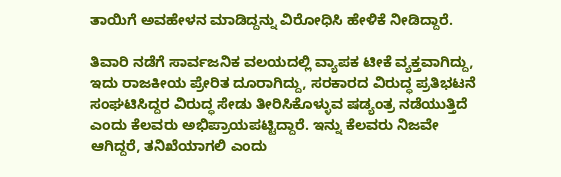ತಾಯಿಗೆ ಅವಹೇಳನ ಮಾಡಿದ್ದನ್ನು ವಿರೋಧಿಸಿ ಹೇಳಿಕೆ ನೀಡಿದ್ದಾರೆ.

ತಿವಾರಿ ನಡೆಗೆ ಸಾರ್ವಜನಿಕ ವಲಯದಲ್ಲಿ ವ್ಯಾಪಕ ಟೀಕೆ ವ್ಯಕ್ತವಾಗಿದ್ದು, ಇದು ರಾಜಕೀಯ ಪ್ರೇರಿತ ದೂರಾಗಿದ್ದು, ಸರಕಾರದ ವಿರುದ್ಧ ಪ್ರತಿಭಟನೆ ಸಂಘಟಿಸಿದ್ದರ ವಿರುದ್ಧ ಸೇಡು ತೀರಿಸಿಕೊಳ್ಳುವ ಷಡ್ಯಂತ್ರ ನಡೆಯುತ್ತಿದೆ ಎಂದು ಕೆಲವರು ಅಭಿಪ್ರಾಯಪಟ್ಟಿದ್ದಾರೆ. ಇನ್ನು ಕೆಲವರು ನಿಜವೇ ಆಗಿದ್ದರೆ, ತನಿಖೆಯಾಗಲಿ ಎಂದು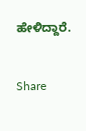ಹೇಳಿದ್ದಾರೆ.


Share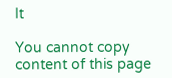It

You cannot copy content of this page